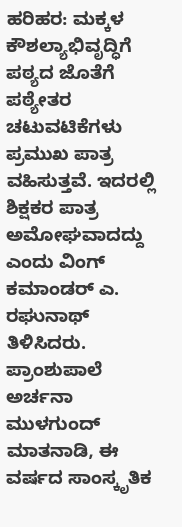ಹರಿಹರ: ಮಕ್ಕಳ ಕೌಶಲ್ಯಾಭಿವೃದ್ಧಿಗೆ ಪಠ್ಯದ ಜೊತೆಗೆ ಪಠ್ಯೇತರ ಚಟುವಟಿಕೆಗಳು ಪ್ರಮುಖ ಪಾತ್ರ ವಹಿಸುತ್ತವೆ. ಇದರಲ್ಲಿ ಶಿಕ್ಷಕರ ಪಾತ್ರ ಅಮೋಘವಾದದ್ದು ಎಂದು ವಿಂಗ್ ಕಮಾಂಡರ್ ಎ. ರಘುನಾಥ್ ತಿಳಿಸಿದರು.
ಪ್ರಾಂಶುಪಾಲೆ ಅರ್ಚನಾ ಮುಳಗುಂದ್ ಮಾತನಾಡಿ, ಈ ವರ್ಷದ ಸಾಂಸ್ಕೃತಿಕ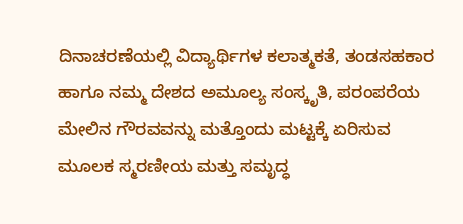ದಿನಾಚರಣೆಯಲ್ಲಿ ವಿದ್ಯಾರ್ಥಿಗಳ ಕಲಾತ್ಮಕತೆ, ತಂಡಸಹಕಾರ ಹಾಗೂ ನಮ್ಮ ದೇಶದ ಅಮೂಲ್ಯ ಸಂಸ್ಕೃತಿ, ಪರಂಪರೆಯ ಮೇಲಿನ ಗೌರವವನ್ನು ಮತ್ತೊಂದು ಮಟ್ಟಕ್ಕೆ ಏರಿಸುವ ಮೂಲಕ ಸ್ಮರಣೀಯ ಮತ್ತು ಸಮೃದ್ಧ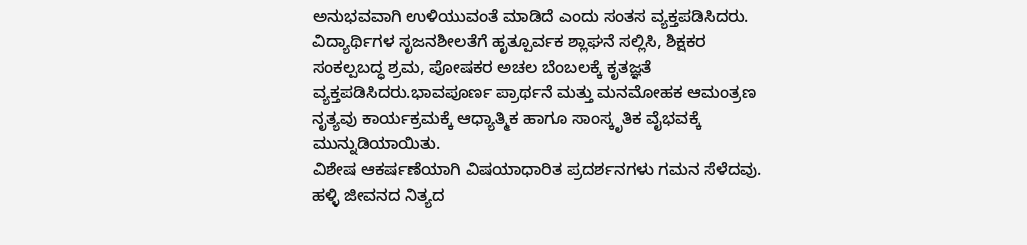ಅನುಭವವಾಗಿ ಉಳಿಯುವಂತೆ ಮಾಡಿದೆ ಎಂದು ಸಂತಸ ವ್ಯಕ್ತಪಡಿಸಿದರು.
ವಿದ್ಯಾರ್ಥಿಗಳ ಸೃಜನಶೀಲತೆಗೆ ಹೃತ್ಪೂರ್ವಕ ಶ್ಲಾಘನೆ ಸಲ್ಲಿಸಿ, ಶಿಕ್ಷಕರ ಸಂಕಲ್ಪಬದ್ಧ ಶ್ರಮ, ಪೋಷಕರ ಅಚಲ ಬೆಂಬಲಕ್ಕೆ ಕೃತಜ್ಞತೆ ವ್ಯಕ್ತಪಡಿಸಿದರು.ಭಾವಪೂರ್ಣ ಪ್ರಾರ್ಥನೆ ಮತ್ತು ಮನಮೋಹಕ ಆಮಂತ್ರಣ ನೃತ್ಯವು ಕಾರ್ಯಕ್ರಮಕ್ಕೆ ಆಧ್ಯಾತ್ಮಿಕ ಹಾಗೂ ಸಾಂಸ್ಕೃತಿಕ ವೈಭವಕ್ಕೆ ಮುನ್ನುಡಿಯಾಯಿತು.
ವಿಶೇಷ ಆಕರ್ಷಣೆಯಾಗಿ ವಿಷಯಾಧಾರಿತ ಪ್ರದರ್ಶನಗಳು ಗಮನ ಸೆಳೆದವು. ಹಳ್ಳಿ ಜೀವನದ ನಿತ್ಯದ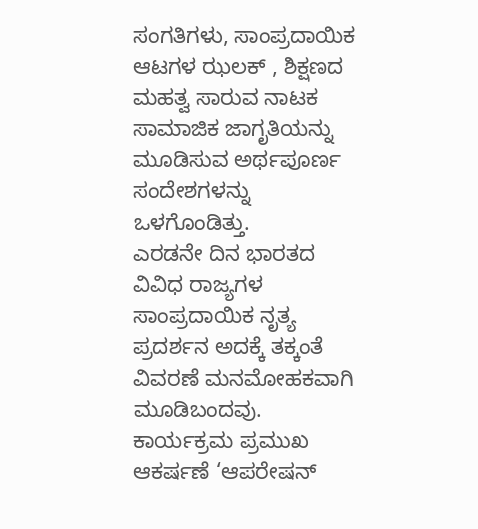ಸಂಗತಿಗಳು, ಸಾಂಪ್ರದಾಯಿಕ ಆಟಗಳ ಝಲಕ್ , ಶಿಕ್ಷಣದ ಮಹತ್ವ ಸಾರುವ ನಾಟಕ ಸಾಮಾಜಿಕ ಜಾಗೃತಿಯನ್ನು ಮೂಡಿಸುವ ಅರ್ಥಪೂರ್ಣ ಸಂದೇಶಗಳನ್ನು ಒಳಗೊಂಡಿತ್ತು.
ಎರಡನೇ ದಿನ ಭಾರತದ ವಿವಿಧ ರಾಜ್ಯಗಳ ಸಾಂಪ್ರದಾಯಿಕ ನೃತ್ಯ ಪ್ರದರ್ಶನ ಅದಕ್ಕೆ ತಕ್ಕಂತೆ ವಿವರಣೆ ಮನಮೋಹಕವಾಗಿ ಮೂಡಿಬಂದವು. ಕಾರ್ಯಕ್ರಮ ಪ್ರಮುಖ ಆಕರ್ಷಣೆ ‘ಆಪರೇಷನ್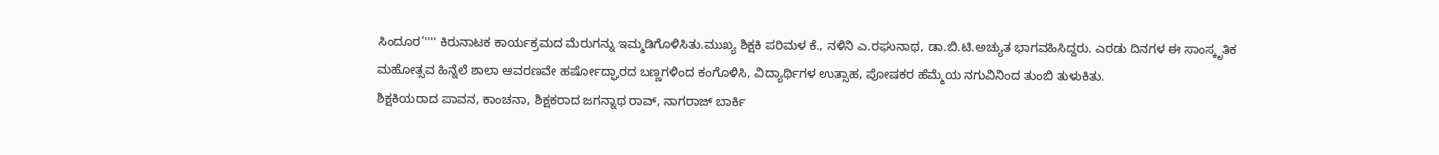ಸಿಂದೂರ’'''' ಕಿರುನಾಟಕ ಕಾರ್ಯಕ್ರಮದ ಮೆರುಗನ್ನು ಇಮ್ಮಡಿಗೊಳಿಸಿತು.ಮುಖ್ಯ ಶಿಕ್ಷಕಿ ಪರಿಮಳ ಕೆ., ನಳಿನಿ ಎ.ರಘುನಾಥ, ಡಾ.ಬಿ.ಟಿ.ಅಚ್ಯುತ ಭಾಗವಹಿಸಿದ್ದರು. ಎರಡು ದಿನಗಳ ಈ ಸಾಂಸ್ಕೃತಿಕ ಮಹೋತ್ಸವ ಹಿನ್ನೆಲೆ ಶಾಲಾ ಆವರಣವೇ ಹರ್ಷೋದ್ಘಾರದ ಬಣ್ಣಗಳಿಂದ ಕಂಗೊಳಿಸಿ, ವಿದ್ಯಾರ್ಥಿಗಳ ಉತ್ಸಾಹ, ಪೋಷಕರ ಹೆಮ್ಮೆಯ ನಗುವಿನಿಂದ ತುಂಬಿ ತುಳುಕಿತು.
ಶಿಕ್ಷಕಿಯರಾದ ಪಾವನ, ಕಾಂಚನಾ, ಶಿಕ್ಷಕರಾದ ಜಗನ್ನಾಥ ರಾವ್, ನಾಗರಾಜ್ ಬಾರ್ಕಿ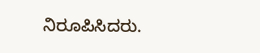ನಿರೂಪಿಸಿದರು.